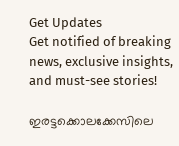Get Updates
Get notified of breaking news, exclusive insights, and must-see stories!

ഇരട്ടക്കൊലക്കേസിലെ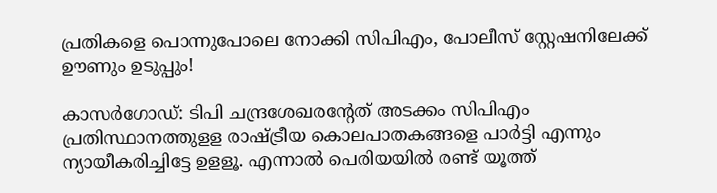പ്രതികളെ പൊന്നുപോലെ നോക്കി സിപിഎം, പോലീസ് സ്റ്റേഷനിലേക്ക് ഊണും ഉടുപ്പും!

കാസര്‍ഗോഡ്: ടിപി ചന്ദ്രശേഖരന്റേത് അടക്കം സിപിഎം പ്രതിസ്ഥാനത്തുളള രാഷ്ട്രീയ കൊലപാതകങ്ങളെ പാര്‍ട്ടി എന്നും ന്യായീകരിച്ചിട്ടേ ഉളളൂ. എന്നാല്‍ പെരിയയില്‍ രണ്ട് യൂത്ത്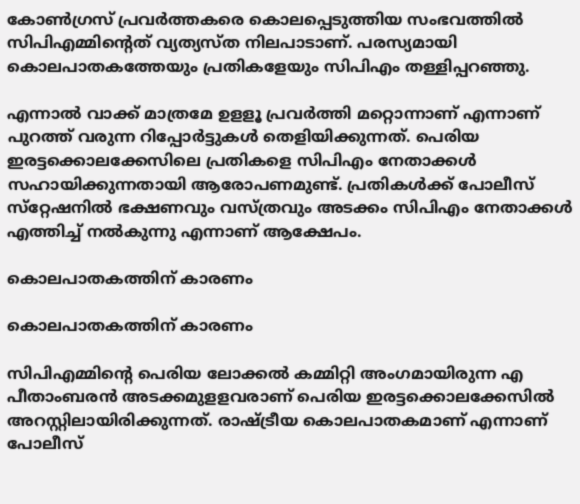കോണ്‍ഗ്രസ് പ്രവര്‍ത്തകരെ കൊലപ്പെടുത്തിയ സംഭവത്തില്‍ സിപിഎമ്മിന്റെത് വ്യത്യസ്ത നിലപാടാണ്. പരസ്യമായി കൊലപാതകത്തേയും പ്രതികളേയും സിപിഎം തള്ളിപ്പറഞ്ഞു.

എന്നാല്‍ വാക്ക് മാത്രമേ ഉളളൂ പ്രവര്‍ത്തി മറ്റൊന്നാണ് എന്നാണ് പുറത്ത് വരുന്ന റിപ്പോര്‍ട്ടുകള്‍ തെളിയിക്കുന്നത്. പെരിയ ഇരട്ടക്കൊലക്കേസിലെ പ്രതികളെ സിപിഎം നേതാക്കള്‍ സഹായിക്കുന്നതായി ആരോപണമുണ്ട്. പ്രതികള്‍ക്ക് പോലീസ് സ്‌റ്റേഷനില്‍ ഭക്ഷണവും വസ്ത്രവും അടക്കം സിപിഎം നേതാക്കള്‍ എത്തിച്ച് നല്‍കുന്നു എന്നാണ് ആക്ഷേപം.

കൊലപാതകത്തിന് കാരണം

കൊലപാതകത്തിന് കാരണം

സിപിഎമ്മിന്റെ പെരിയ ലോക്കല്‍ കമ്മിറ്റി അംഗമായിരുന്ന എ പീതാംബരന്‍ അടക്കമുളളവരാണ് പെരിയ ഇരട്ടക്കൊലക്കേസില്‍ അറസ്റ്റിലായിരിക്കുന്നത്. രാഷ്ട്രീയ കൊലപാതകമാണ് എന്നാണ് പോലീസ്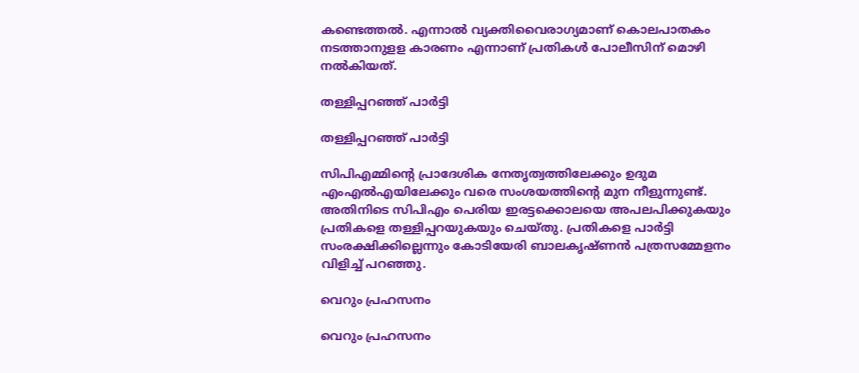കണ്ടെത്തല്‍. എന്നാല്‍ വ്യക്തിവൈരാഗ്യമാണ് കൊലപാതകം നടത്താനുളള കാരണം എന്നാണ് പ്രതികള്‍ പോലീസിന് മൊഴി നല്‍കിയത്.

തള്ളിപ്പറഞ്ഞ് പാർട്ടി

തള്ളിപ്പറഞ്ഞ് പാർട്ടി

സിപിഎമ്മിന്റെ പ്രാദേശിക നേതൃത്വത്തിലേക്കും ഉദുമ എംഎല്‍എയിലേക്കും വരെ സംശയത്തിന്റെ മുന നീളുന്നുണ്ട്. അതിനിടെ സിപിഎം പെരിയ ഇരട്ടക്കൊലയെ അപലപിക്കുകയും പ്രതികളെ തള്ളിപ്പറയുകയും ചെയ്തു. പ്രതികളെ പാര്‍ട്ടി സംരക്ഷിക്കില്ലെന്നും കോടിയേരി ബാലകൃഷ്ണന്‍ പത്രസമ്മേളനം വിളിച്ച് പറഞ്ഞു.

വെറും പ്രഹസനം

വെറും പ്രഹസനം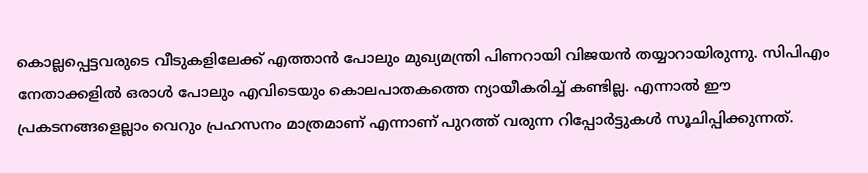കൊല്ലപ്പെട്ടവരുടെ വീടുകളിലേക്ക് എത്താന്‍ പോലും മുഖ്യമന്ത്രി പിണറായി വിജയന്‍ തയ്യാറായിരുന്നു. സിപിഎം നേതാക്കളില്‍ ഒരാള്‍ പോലും എവിടെയും കൊലപാതകത്തെ ന്യായീകരിച്ച് കണ്ടില്ല. എന്നാല്‍ ഈ പ്രകടനങ്ങളെല്ലാം വെറും പ്രഹസനം മാത്രമാണ് എന്നാണ് പുറത്ത് വരുന്ന റിപ്പോര്‍ട്ടുകള്‍ സൂചിപ്പിക്കുന്നത്.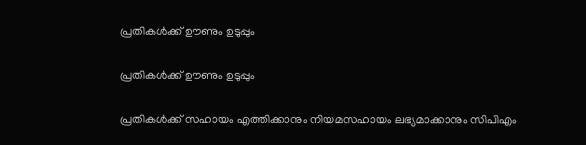പ്രതികൾക്ക് ഊണും ഉടുപ്പും

പ്രതികൾക്ക് ഊണും ഉടുപ്പും

പ്രതികള്‍ക്ക് സഹായം എത്തിക്കാനും നിയമസഹായം ലഭ്യമാക്കാനും സിപിഎം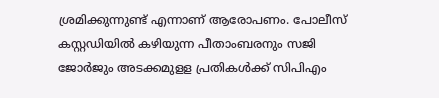ശ്രമിക്കുന്നുണ്ട് എന്നാണ് ആരോപണം. പോലീസ് കസ്റ്റഡിയില്‍ കഴിയുന്ന പീതാംബരനും സജി ജോര്‍ജും അടക്കമുളള പ്രതികള്‍ക്ക് സിപിഎം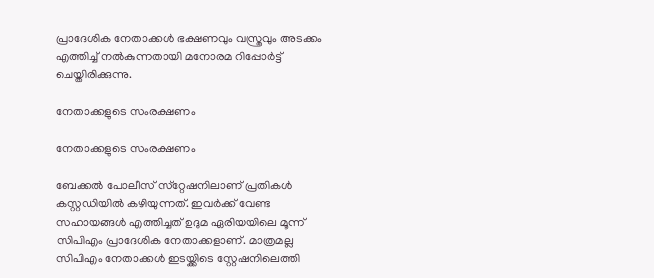പ്രാദേശിക നേതാക്കള്‍ ഭക്ഷണവും വസ്ത്രവും അടക്കം എത്തിച്ച് നല്‍കുന്നതായി മനോരമ റിപ്പോര്‍ട്ട് ചെയ്തിരിക്കുന്നു.

നേതാക്കളുടെ സംരക്ഷണം

നേതാക്കളുടെ സംരക്ഷണം

ബേക്കല്‍ പോലീസ് സ്‌റ്റേഷനിലാണ് പ്രതികള്‍ കസ്റ്റഡിയില്‍ കഴിയുന്നത്. ഇവര്‍ക്ക് വേണ്ട സഹായങ്ങള്‍ എത്തിച്ചത് ഉദുമ ഏരിയയിലെ മൂന്ന് സിപിഎം പ്രാദേശിക നേതാക്കളാണ്. മാത്രമല്ല സിപിഎം നേതാക്കള്‍ ഇടയ്ക്കിടെ സ്റ്റേഷനിലെത്തി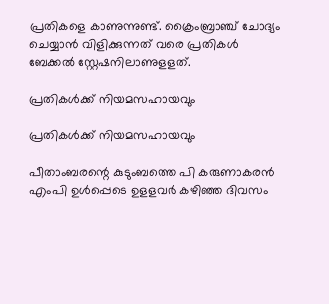പ്രതികളെ കാണുന്നുണ്ട്. ക്രൈംബ്രാഞ്ച് ചോദ്യം ചെയ്യാന്‍ വിളിക്കുന്നത് വരെ പ്രതികള്‍ ബേക്കല്‍ സ്റ്റേഷനിലാണുളളത്.

പ്രതികൾക്ക് നിയമസഹായവും

പ്രതികൾക്ക് നിയമസഹായവും

പീതാംബരന്റെ കുടുംബത്തെ പി കരുണാകരന്‍ എംപി ഉള്‍പ്പെടെ ഉളളവര്‍ കഴിഞ്ഞ ദിവസം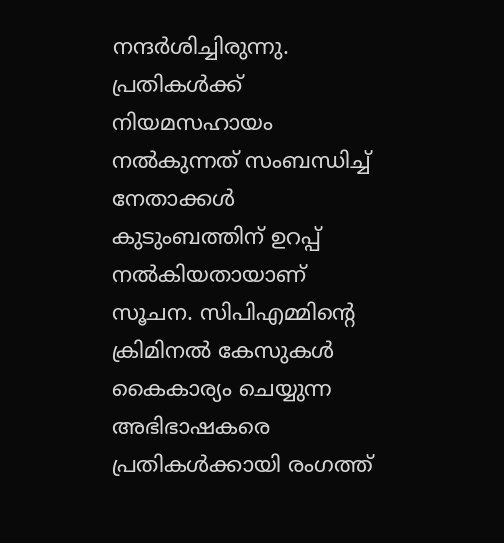നന്ദര്‍ശിച്ചിരുന്നു. പ്രതികള്‍ക്ക് നിയമസഹായം നല്‍കുന്നത് സംബന്ധിച്ച് നേതാക്കള്‍ കുടുംബത്തിന് ഉറപ്പ് നല്‍കിയതായാണ് സൂചന. സിപിഎമ്മിന്റെ ക്രിമിനല്‍ കേസുകള്‍ കൈകാര്യം ചെയ്യുന്ന അഭിഭാഷകരെ പ്രതികള്‍ക്കായി രംഗത്ത്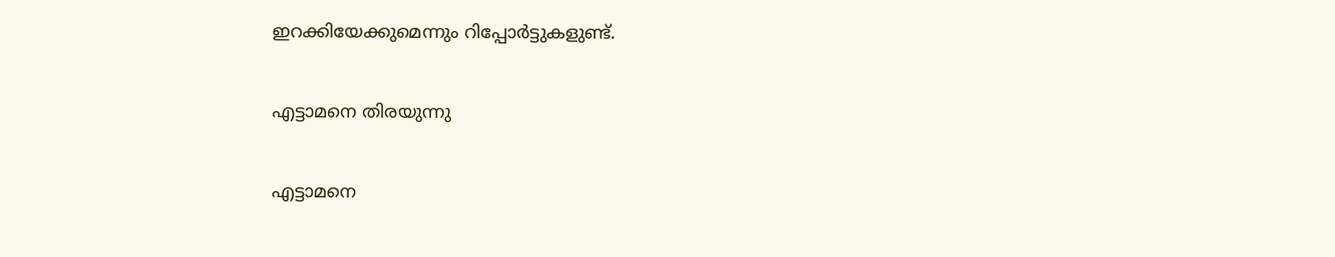ഇറക്കിയേക്കുമെന്നും റിപ്പോര്‍ട്ടുകളുണ്ട്.

എട്ടാമനെ തിരയുന്നു

എട്ടാമനെ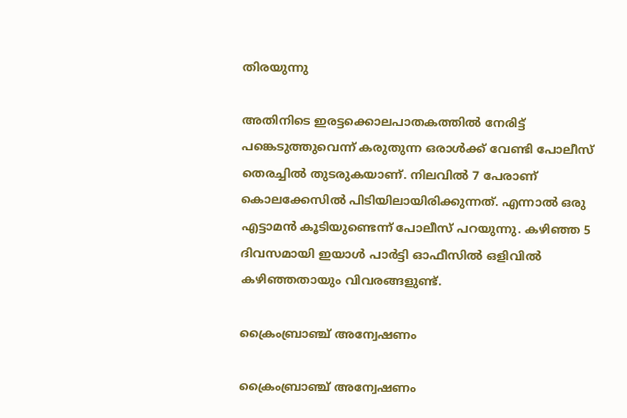തിരയുന്നു

അതിനിടെ ഇരട്ടക്കൊലപാതകത്തില്‍ നേരിട്ട് പങ്കെടുത്തുവെന്ന് കരുതുന്ന ഒരാള്‍ക്ക് വേണ്ടി പോലീസ് തെരച്ചില്‍ തുടരുകയാണ്. നിലവില്‍ 7 പേരാണ് കൊലക്കേസില്‍ പിടിയിലായിരിക്കുന്നത്. എന്നാല്‍ ഒരു എട്ടാമന്‍ കൂടിയുണ്ടെന്ന് പോലീസ് പറയുന്നു. കഴിഞ്ഞ 5 ദിവസമായി ഇയാള്‍ പാര്‍ട്ടി ഓഫീസില്‍ ഒളിവില്‍ കഴിഞ്ഞതായും വിവരങ്ങളുണ്ട്.

ക്രൈംബ്രാഞ്ച് അന്വേഷണം

ക്രൈംബ്രാഞ്ച് അന്വേഷണം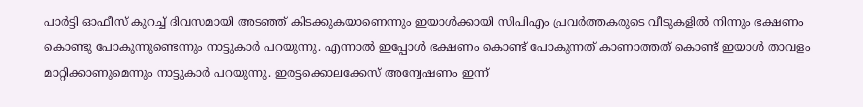പാര്‍ട്ടി ഓഫീസ് കുറച്ച് ദിവസമായി അടഞ്ഞ് കിടക്കുകയാണെന്നും ഇയാള്‍ക്കായി സിപിഎം പ്രവര്‍ത്തകരുടെ വീടുകളില്‍ നിന്നും ഭക്ഷണം കൊണ്ടു പോകുന്നുണ്ടെന്നും നാട്ടുകാര്‍ പറയുന്നു. എന്നാല്‍ ഇപ്പോള്‍ ഭക്ഷണം കൊണ്ട് പോകുന്നത് കാണാത്തത് കൊണ്ട് ഇയാള്‍ താവളം മാറ്റിക്കാണുമെന്നും നാട്ടുകാര്‍ പറയുന്നു. ഇരട്ടക്കൊലക്കേസ് അന്വേഷണം ഇന്ന്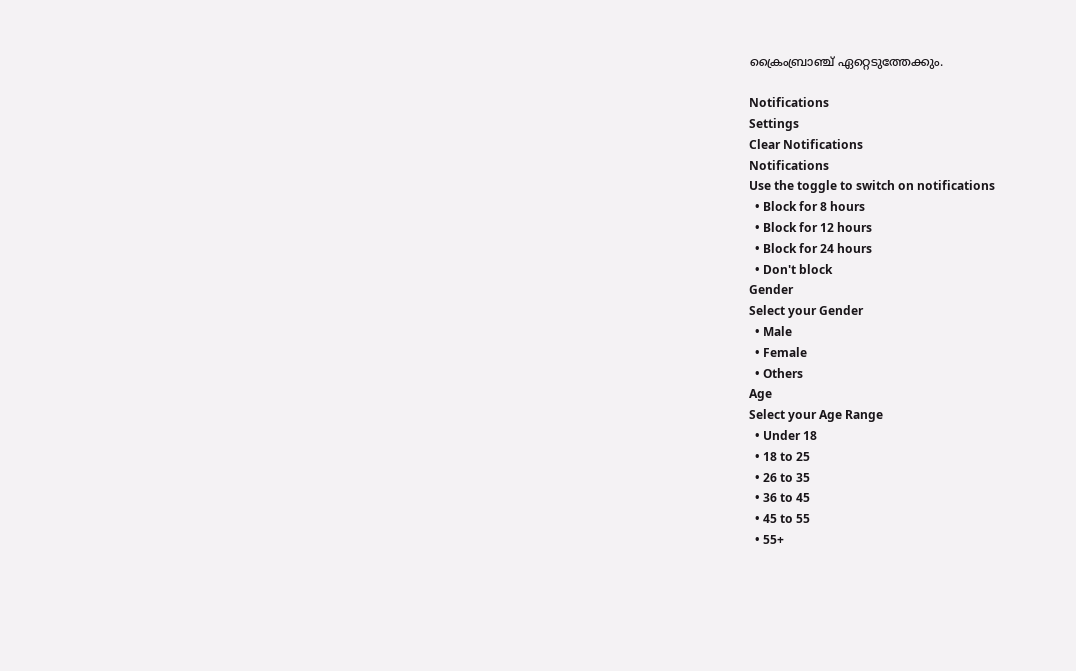ക്രൈംബ്രാഞ്ച് ഏറ്റെടുത്തേക്കും.

Notifications
Settings
Clear Notifications
Notifications
Use the toggle to switch on notifications
  • Block for 8 hours
  • Block for 12 hours
  • Block for 24 hours
  • Don't block
Gender
Select your Gender
  • Male
  • Female
  • Others
Age
Select your Age Range
  • Under 18
  • 18 to 25
  • 26 to 35
  • 36 to 45
  • 45 to 55
  • 55+